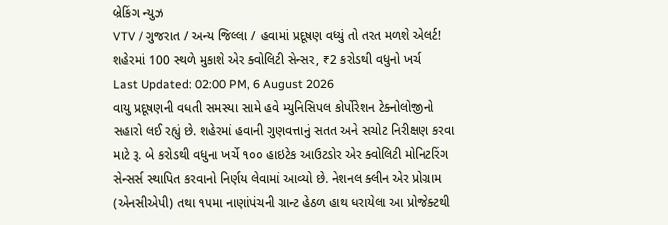બ્રેકિંગ ન્યુઝ
VTV / ગુજરાત / અન્ય જિલ્લા / હવામાં પ્રદૂષણ વધ્યું તો તરત મળશે એલર્ટ! શહેરમાં 100 સ્થળે મુકાશે એર ક્વોલિટી સેન્સર, ₹2 કરોડથી વધુનો ખર્ચ
Last Updated: 02:00 PM, 6 August 2026
વાયુ પ્રદૂષણની વધતી સમસ્યા સામે હવે મ્યુનિસિપલ કોર્પોરેશન ટેક્નોલોજીનો સહારો લઈ રહ્યું છે. શહેરમાં હવાની ગુણવત્તાનું સતત અને સચોટ નિરીક્ષણ કરવા માટે રૂ. બે કરોડથી વધુના ખર્ચે ૧૦૦ હાઇટેક આઉટડોર એર ક્વોલિટી મોનિટરિંગ સેન્સર્સ સ્થાપિત કરવાનો નિર્ણય લેવામાં આવ્યો છે. નેશનલ ક્લીન એર પ્રોગ્રામ (એનસીએપી) તથા ૧૫મા નાણાંપંચની ગ્રાન્ટ હેઠળ હાથ ધરાયેલા આ પ્રોજેક્ટથી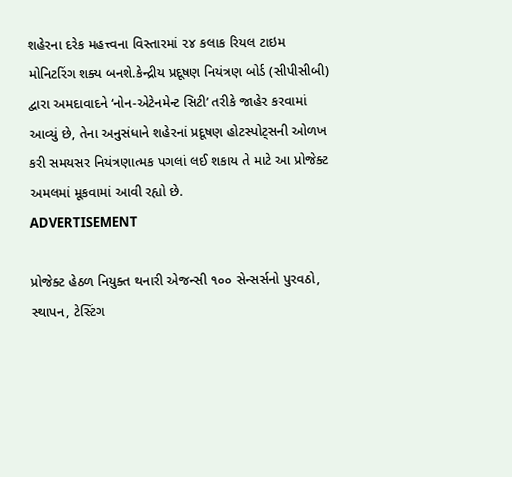શહેરના દરેક મહત્ત્વના વિસ્તારમાં ૨૪ કલાક રિયલ ટાઇમ મોનિટરિંગ શક્ય બનશે.કેન્દ્રીય પ્રદૂષણ નિયંત્રણ બોર્ડ (સીપીસીબી) દ્વારા અમદાવાદને ‘નોન-એટેનમેન્ટ સિટી’ તરીકે જાહેર કરવામાં આવ્યું છે, તેના અનુસંધાને શહેરનાં પ્રદૂષણ હોટસ્પોટ્સની ઓળખ કરી સમયસર નિયંત્રણાત્મક પગલાં લઈ શકાય તે માટે આ પ્રોજેક્ટ અમલમાં મૂકવામાં આવી રહ્યો છે.
ADVERTISEMENT

પ્રોજેક્ટ હેઠળ નિયુક્ત થનારી એજન્સી ૧૦૦ સેન્સર્સનો પુરવઠો, સ્થાપન, ટેસ્ટિંગ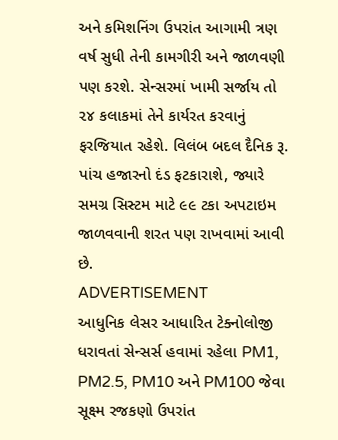અને કમિશનિંગ ઉપરાંત આગામી ત્રણ વર્ષ સુધી તેની કામગીરી અને જાળવણી પણ કરશે. સેન્સરમાં ખામી સર્જાય તો ૨૪ કલાકમાં તેને કાર્યરત કરવાનું ફરજિયાત રહેશે. વિલંબ બદલ દૈનિક રૂ. પાંચ હજારનો દંડ ફટકારાશે, જ્યારે સમગ્ર સિસ્ટમ માટે ૯૯ ટકા અપટાઇમ જાળવવાની શરત પણ રાખવામાં આવી છે.
ADVERTISEMENT
આધુનિક લેસર આધારિત ટેક્નોલોજી ધરાવતાં સેન્સર્સ હવામાં રહેલા PM1, PM2.5, PM10 અને PM100 જેવા સૂક્ષ્મ રજકણો ઉપરાંત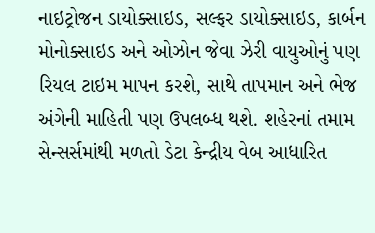નાઇટ્રોજન ડાયોક્સાઇડ, સલ્ફર ડાયોક્સાઇડ, કાર્બન મોનોક્સાઇડ અને ઓઝોન જેવા ઝેરી વાયુઓનું પણ રિયલ ટાઇમ માપન કરશે, સાથે તાપમાન અને ભેજ અંગેની માહિતી પણ ઉપલબ્ધ થશે. શહેરનાં તમામ સેન્સર્સમાંથી મળતો ડેટા કેન્દ્રીય વેબ આધારિત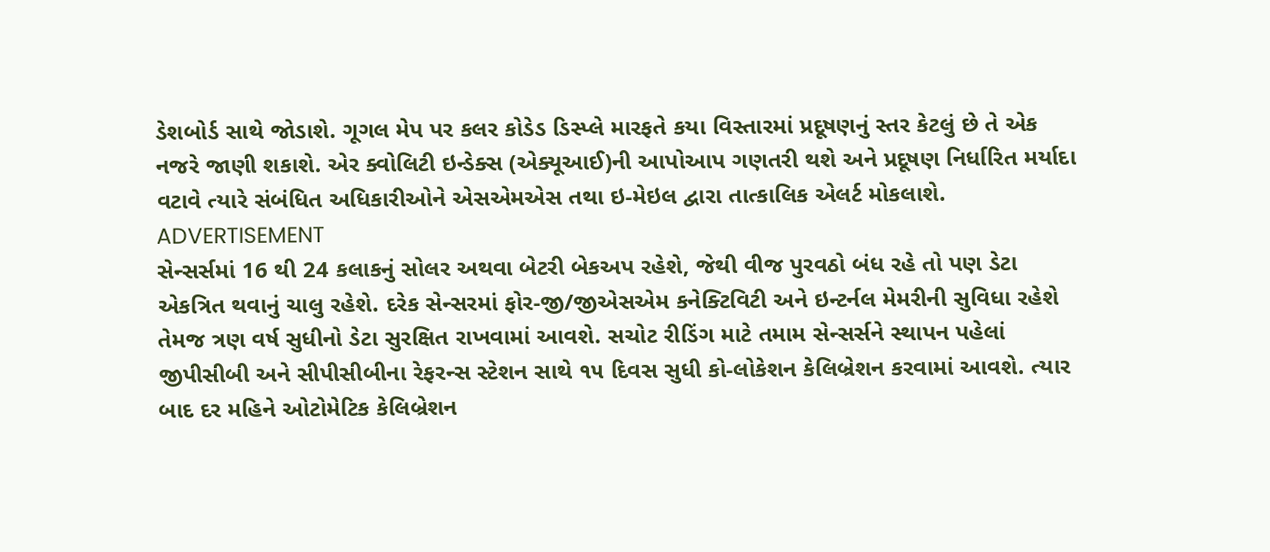ડેશબોર્ડ સાથે જોડાશે. ગૂગલ મેપ પર કલર કોડેડ ડિસ્પ્લે મારફતે કયા વિસ્તારમાં પ્રદૂષણનું સ્તર કેટલું છે તે એક નજરે જાણી શકાશે. એર ક્વોલિટી ઇન્ડેક્સ (એક્યૂઆઈ)ની આપોઆપ ગણતરી થશે અને પ્રદૂષણ નિર્ધારિત મર્યાદા વટાવે ત્યારે સંબંધિત અધિકારીઓને એસએમએસ તથા ઇ-મેઇલ દ્વારા તાત્કાલિક એલર્ટ મોકલાશે.
ADVERTISEMENT
સેન્સર્સમાં 16 થી 24 કલાકનું સોલર અથવા બેટરી બેકઅપ રહેશે, જેથી વીજ પુરવઠો બંધ રહે તો પણ ડેટા એકત્રિત થવાનું ચાલુ રહેશે. દરેક સેન્સરમાં ફોર-જી/જીએસએમ કનેક્ટિવિટી અને ઇન્ટર્નલ મેમરીની સુવિધા રહેશે તેમજ ત્રણ વર્ષ સુધીનો ડેટા સુરક્ષિત રાખવામાં આવશે. સચોટ રીડિંગ માટે તમામ સેન્સર્સને સ્થાપન પહેલાં જીપીસીબી અને સીપીસીબીના રેફરન્સ સ્ટેશન સાથે ૧૫ દિવસ સુધી કો-લોકેશન કેલિબ્રેશન કરવામાં આવશે. ત્યાર બાદ દર મહિને ઓટોમેટિક કેલિબ્રેશન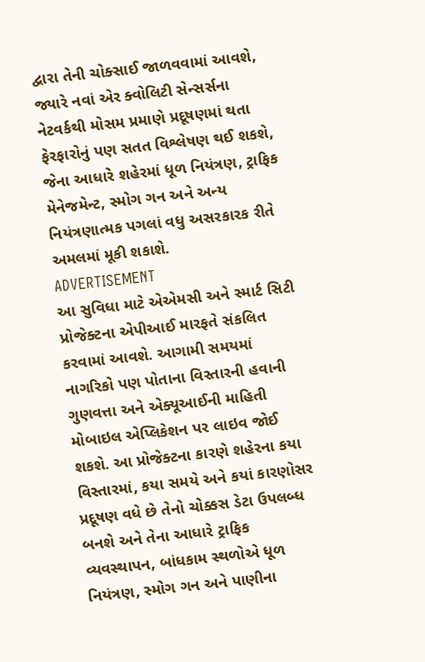દ્વારા તેની ચોક્સાઈ જાળવવામાં આવશે, જ્યારે નવાં એર ક્વોલિટી સેન્સર્સના નેટવર્કથી મોસમ પ્રમાણે પ્રદૂષણમાં થતા ફેરફારોનું પણ સતત વિશ્લેષણ થઈ શકશે, જેના આધારે શહેરમાં ધૂળ નિયંત્રણ, ટ્રાફિક મેનેજમેન્ટ, સ્મોગ ગન અને અન્ય નિયંત્રણાત્મક પગલાં વધુ અસરકારક રીતે અમલમાં મૂકી શકાશે.
ADVERTISEMENT
આ સુવિધા માટે એએમસી અને સ્માર્ટ સિટી પ્રોજેક્ટના એપીઆઈ મારફતે સંકલિત કરવામાં આવશે. આગામી સમયમાં નાગરિકો પણ પોતાના વિસ્તારની હવાની ગુણવત્તા અને એક્યૂઆઈની માહિતી મોબાઇલ એપ્લિકેશન પર લાઇવ જોઈ શકશે. આ પ્રોજેક્ટના કારણે શહેરના કયા વિસ્તારમાં, કયા સમયે અને કયાં કારણોસર પ્રદૂષણ વધે છે તેનો ચોક્કસ ડેટા ઉપલબ્ધ બનશે અને તેના આધારે ટ્રાફિક વ્યવસ્થાપન, બાંધકામ સ્થળોએ ધૂળ નિયંત્રણ, સ્મોગ ગન અને પાણીના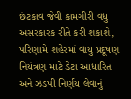છંટકાવ જેવી કામગીરી વધુ અસરકારક રીતે કરી શકાશે, પરિણામે શહેરમાં વાયુ પ્રદૂષણ નિયંત્રણ માટે ડેટા આધારિત અને ઝડપી નિર્ણય લેવાનું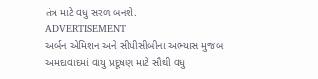તંત્ર માટે વધુ સરળ બનશે.
ADVERTISEMENT
અર્બન એમિશન અને સીપીસીબીના અભ્યાસ મુજબ અમદાવાદમાં વાયુ પ્રદૂષણ માટે સૌથી વધુ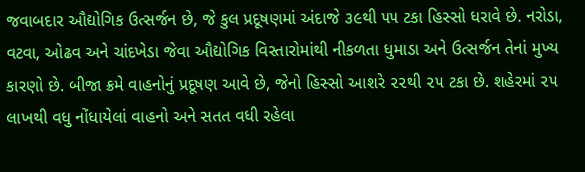જવાબદાર ઔદ્યોગિક ઉત્સર્જન છે, જે કુલ પ્રદૂષણમાં અંદાજે ૩૯થી ૫૫ ટકા હિસ્સો ધરાવે છે. નરોડા, વટવા, ઓઢવ અને ચાંદખેડા જેવા ઔદ્યોગિક વિસ્તારોમાંથી નીકળતા ધુમાડા અને ઉત્સર્જન તેનાં મુખ્ય કારણો છે. બીજા ક્રમે વાહનોનું પ્રદૂષણ આવે છે, જેનો હિસ્સો આશરે ૨૨થી ૨૫ ટકા છે. શહેરમાં ૨૫ લાખથી વધુ નોંધાયેલાં વાહનો અને સતત વધી રહેલા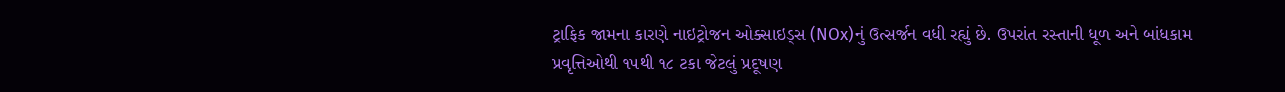ટ્રાફિક જામના કારણે નાઇટ્રોજન ઓક્સાઇડ્સ (NOx)નું ઉત્સર્જન વધી રહ્યું છે. ઉપરાંત રસ્તાની ધૂળ અને બાંધકામ પ્રવૃત્તિઓથી ૧૫થી ૧૮ ટકા જેટલું પ્રદૂષણ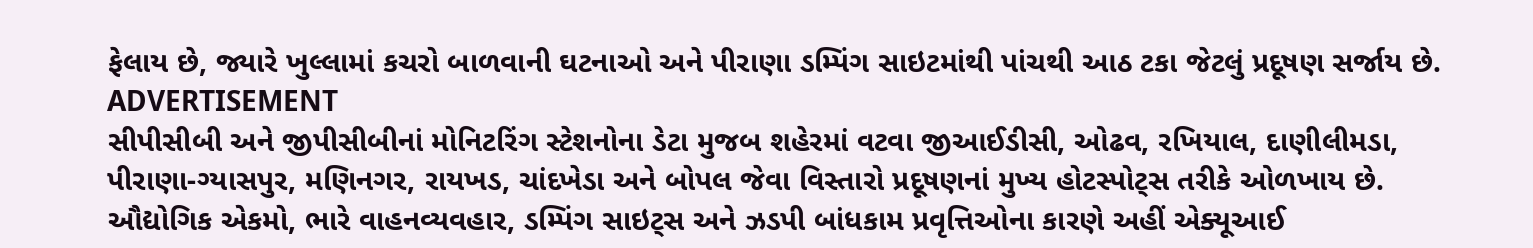ફેલાય છે, જ્યારે ખુલ્લામાં કચરો બાળવાની ઘટનાઓ અને પીરાણા ડમ્પિંગ સાઇટમાંથી પાંચથી આઠ ટકા જેટલું પ્રદૂષણ સર્જાય છે.
ADVERTISEMENT
સીપીસીબી અને જીપીસીબીનાં મોનિટરિંગ સ્ટેશનોના ડેટા મુજબ શહેરમાં વટવા જીઆઈડીસી, ઓઢવ, રખિયાલ, દાણીલીમડા, પીરાણા-ગ્યાસપુર, મણિનગર, રાયખડ, ચાંદખેડા અને બોપલ જેવા વિસ્તારો પ્રદૂષણનાં મુખ્ય હોટસ્પોટ્સ તરીકે ઓળખાય છે. ઔદ્યોગિક એકમો, ભારે વાહનવ્યવહાર, ડમ્પિંગ સાઇટ્સ અને ઝડપી બાંધકામ પ્રવૃત્તિઓના કારણે અહીં એક્યૂઆઈ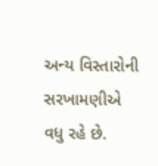અન્ય વિસ્તારોની સરખામણીએ વધુ રહે છે.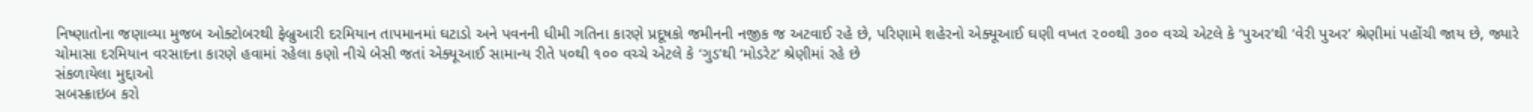નિષ્ણાતોના જણાવ્યા મુજબ ઓક્ટોબરથી ફેબ્રુઆરી દરમિયાન તાપમાનમાં ઘટાડો અને પવનની ધીમી ગતિના કારણે પ્રદૂષકો જમીનની નજીક જ અટવાઈ રહે છે, પરિણામે શહેરનો એક્યૂઆઈ ઘણી વખત ૨૦૦થી ૩૦૦ વચ્ચે એટલે કે ‘પુઅર’થી ‘વેરી પુઅર’ શ્રેણીમાં પહોંચી જાય છે, જ્યારે ચોમાસા દરમિયાન વરસાદના કારણે હવામાં રહેલા કણો નીચે બેસી જતાં એક્યૂઆઈ સામાન્ય રીતે ૫૦થી ૧૦૦ વચ્ચે એટલે કે ‘ગુડ’થી ‘મોડરેટ’ શ્રેણીમાં રહે છે
સંકળાયેલા મુદ્દાઓ
સબસ્ક્રાઇબ કરો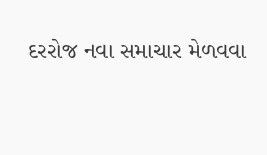દરરોજ નવા સમાચાર મેળવવા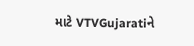માટે VTVGujaratiને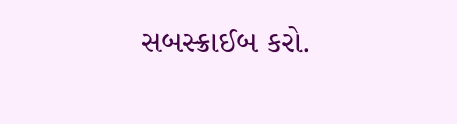સબસ્ક્રાઈબ કરો.